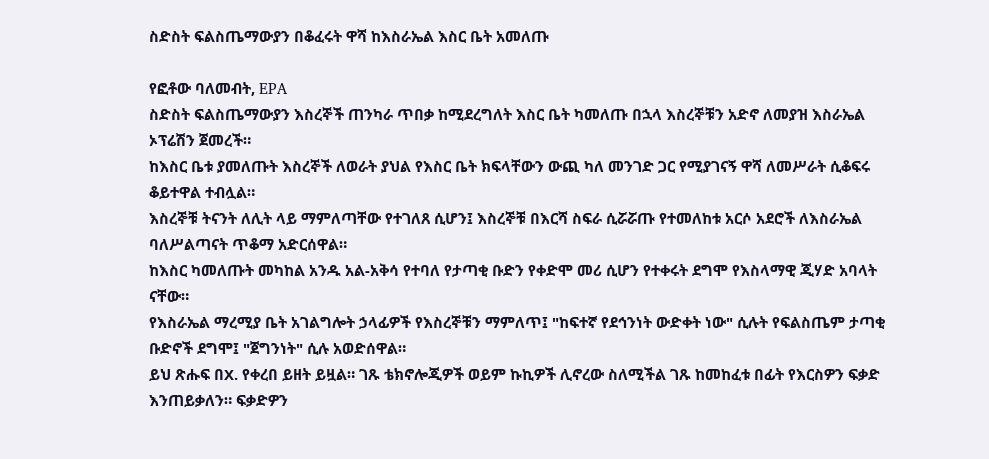ስድስት ፍልስጤማውያን በቆፈሩት ዋሻ ከእስራኤል እስር ቤት አመለጡ

የፎቶው ባለመብት, EPA
ስድስት ፍልስጤማውያን እስረኞች ጠንካራ ጥበቃ ከሚደረግለት እስር ቤት ካመለጡ በኋላ እስረኞቹን አድኖ ለመያዝ እስራኤል ኦፕሬሽን ጀመረች።
ከእስር ቤቱ ያመለጡት እስረኞች ለወራት ያህል የእስር ቤት ክፍላቸውን ውጪ ካለ መንገድ ጋር የሚያገናኝ ዋሻ ለመሥራት ሲቆፍሩ ቆይተዋል ተብሏል።
እስረኞቹ ትናንት ለሊት ላይ ማምለጣቸው የተገለጸ ሲሆን፤ እስረኞቹ በእርሻ ስፍራ ሲሯሯጡ የተመለከቱ አርሶ አደሮች ለእስራኤል ባለሥልጣናት ጥቆማ አድርሰዋል።
ከእስር ካመለጡት መካከል አንዱ አል-አቅሳ የተባለ የታጣቂ ቡድን የቀድሞ መሪ ሲሆን የተቀሩት ደግሞ የእስላማዊ ጂሃድ አባላት ናቸው።
የእስራኤል ማረሚያ ቤት አገልግሎት ኃላፊዎች የእስረኞቹን ማምለጥ፤ "ከፍተኛ የደኅንነት ውድቀት ነው" ሲሉት የፍልስጤም ታጣቂ ቡድኖች ደግሞ፤ "ጀግንነት" ሲሉ አወድሰዋል።
ይህ ጽሑፍ በX. የቀረበ ይዘት ይዟል። ገጹ ቴክኖሎጂዎች ወይም ኩኪዎች ሊኖረው ስለሚችል ገጹ ከመከፈቱ በፊት የእርስዎን ፍቃድ እንጠይቃለን። ፍቃድዎን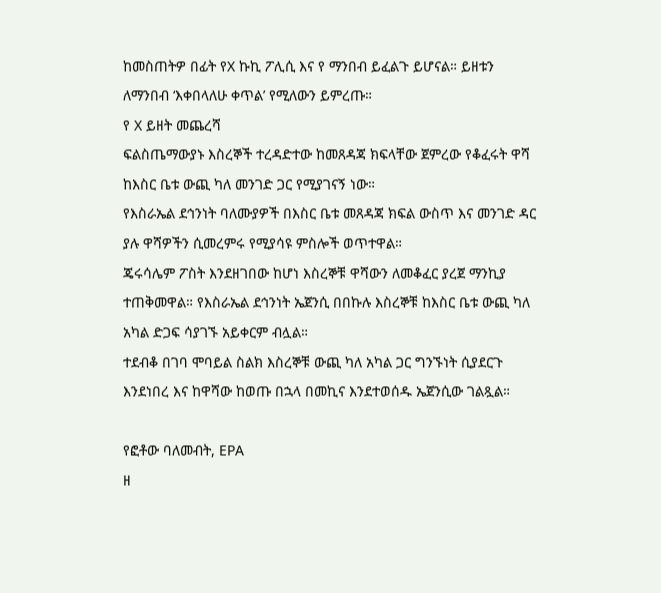ከመስጠትዎ በፊት የX ኩኪ ፖሊሲ እና የ ማንበብ ይፈልጉ ይሆናል። ይዘቱን ለማንበብ ‘እቀበላለሁ ቀጥል’ የሚለውን ይምረጡ።
የ X ይዘት መጨረሻ
ፍልስጤማውያኑ እስረኞች ተረዳድተው ከመጸዳጃ ክፍላቸው ጀምረው የቆፈሩት ዋሻ ከእስር ቤቱ ውጪ ካለ መንገድ ጋር የሚያገናኝ ነው።
የእስራኤል ደኅንነት ባለሙያዎች በእስር ቤቱ መጸዳጃ ክፍል ውስጥ እና መንገድ ዳር ያሉ ዋሻዎችን ሲመረምሩ የሚያሳዩ ምስሎች ወጥተዋል።
ጄሩሳሌም ፖስት እንደዘገበው ከሆነ እስረኞቹ ዋሻውን ለመቆፈር ያረጀ ማንኪያ ተጠቅመዋል። የእስራኤል ደኅንነት ኤጀንሲ በበኩሉ እስረኞቹ ከእስር ቤቱ ውጪ ካለ አካል ድጋፍ ሳያገኙ አይቀርም ብሏል።
ተደብቆ በገባ ሞባይል ስልክ እስረኞቹ ውጪ ካለ አካል ጋር ግንኙነት ሲያደርጉ እንደነበረ እና ከዋሻው ከወጡ በኋላ በመኪና እንደተወሰዱ ኤጀንሲው ገልጿል።

የፎቶው ባለመብት, EPA
ዘ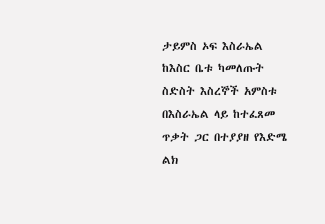ታይምስ ኦፍ እስራኤል ከእስር ቤቱ ካመለጡት ስድስት እስረኞች አምስቱ በእስራኤል ላይ ከተፈጸመ ጥቃት ጋር በተያያዘ የእድሜ ልክ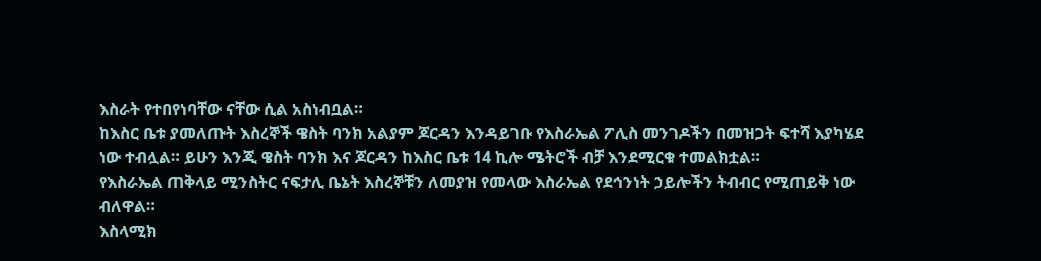እስራት የተበየነባቸው ናቸው ሲል አስነብቧል።
ከእስር ቤቱ ያመለጡት እስረኞች ዌስት ባንክ አልያም ጆርዳን እንዳይገቡ የእስራኤል ፖሊስ መንገዶችን በመዝጋት ፍተሻ እያካሄደ ነው ተብሏል። ይሁን እንጂ ዌስት ባንክ እና ጆርዳን ከእስር ቤቱ 14 ኪሎ ሜትሮች ብቻ እንደሚርቁ ተመልክቷል።
የእስራኤል ጠቅላይ ሚንስትር ናፍታሊ ቤኔት እስረኞቹን ለመያዝ የመላው እስራኤል የደኅንነት ኃይሎችን ትብብር የሚጠይቅ ነው ብለዋል።
እስላሚክ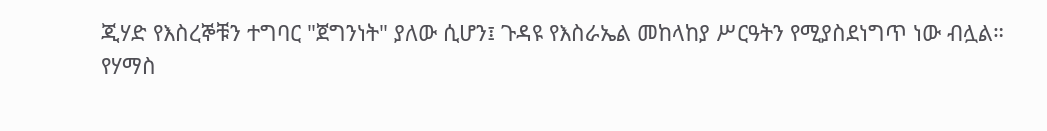ጂሃድ የእስረኞቹን ተግባር "ጀግንነት" ያለው ሲሆን፤ ጉዳዩ የእስራኤል መከላከያ ሥርዓትን የሚያስደነግጥ ነው ብሏል።
የሃማስ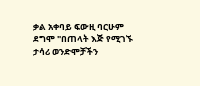ቃል አቀባይ ፍውዚ ባርሁም ደግሞ "በጠላት እጅ የሚገኙ ታሳሪ ወንድሞቻችን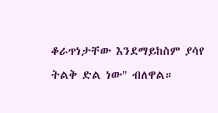ቆራጥነታቸው እንደማይከስም ያሳየ ትልቅ ድል ነው" ብለዋል።